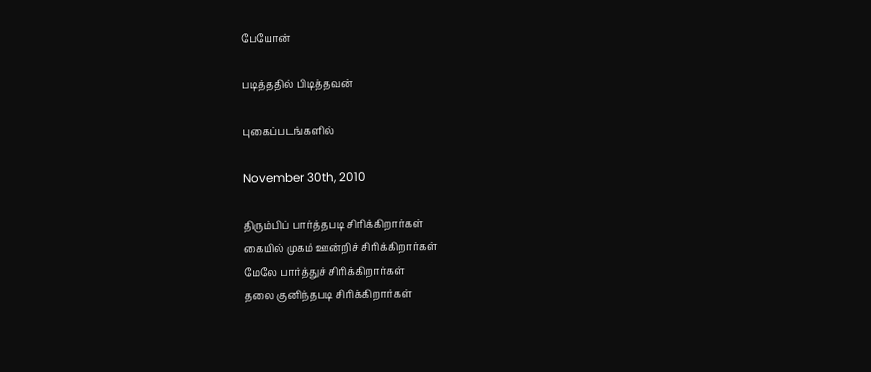பேயோன்

படித்ததில் பிடித்தவன்

புகைப்படங்களில்

November 30th, 2010

திரும்பிப் பார்த்தபடி சிரிக்கிறார்கள்
கையில் முகம் ஊன்றிச் சிரிக்கிறார்கள்
மேலே பார்த்துச் சிரிக்கிறார்கள்
தலை குனிந்தபடி சிரிக்கிறார்கள்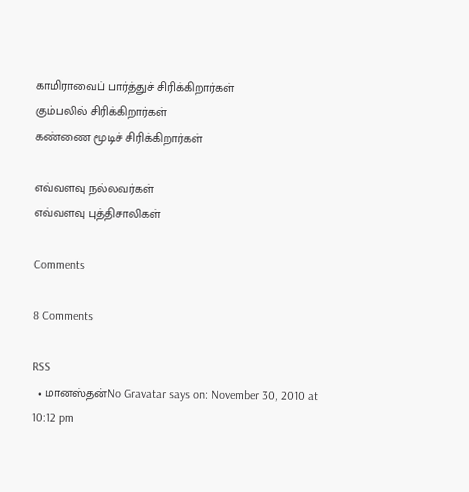காமிராவைப் பார்த்துச் சிரிக்கிறார்கள்
கும்பலில் சிரிக்கிறார்கள்
கண்ணை மூடிச் சிரிக்கிறார்கள்

எவ்வளவு நல்லவர்கள்
எவ்வளவு புத்திசாலிகள்

Comments

8 Comments

RSS
  • மானஸ்தன்No Gravatar says on: November 30, 2010 at 10:12 pm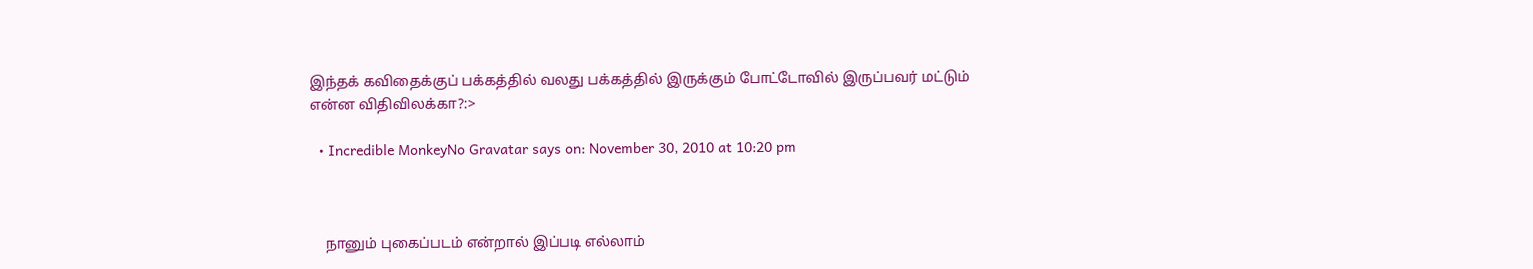இந்தக் கவிதைக்குப் பக்கத்தில் வலது பக்கத்தில் இருக்கும் போட்டோவில் இருப்பவர் மட்டும் என்ன விதிவிலக்கா?:>

  • Incredible MonkeyNo Gravatar says on: November 30, 2010 at 10:20 pm



    நானும் புகைப்படம் என்றால் இப்படி எல்லாம்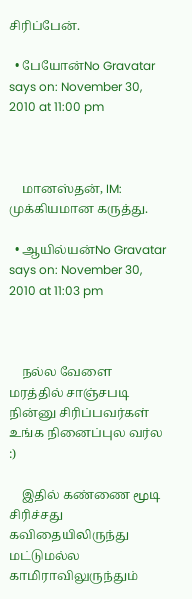சிரிப்பேன்.

  • பேயோன்No Gravatar says on: November 30, 2010 at 11:00 pm



    மானஸ்தன், IM: முக்கியமான கருத்து.

  • ஆயில்யன்No Gravatar says on: November 30, 2010 at 11:03 pm



    நல்ல வேளை மரத்தில் சாஞ்சபடி நின்னு சிரிப்பவர்கள் உங்க நினைப்புல வர்ல :)

    இதில் கண்ணை மூடி சிரிச்சது கவிதையிலிருந்து மட்டுமல்ல காமிராவிலுருந்தும்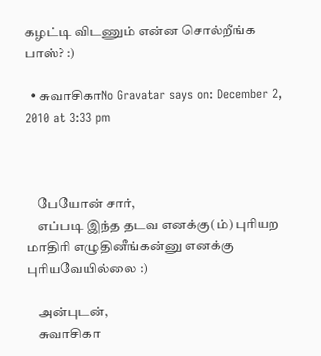கழட்டி விடணும் என்ன சொல்றீங்க பாஸ்? :)

  • சுவாசிகாNo Gravatar says on: December 2, 2010 at 3:33 pm



    பேயோன் சார்,
    எப்படி இந்த தடவ எனக்கு(ம்) புரியற மாதிரி எழுதினீங்கன்னு எனக்கு புரியவேயில்லை :)

    அன்புடன்,
    சுவாசிகா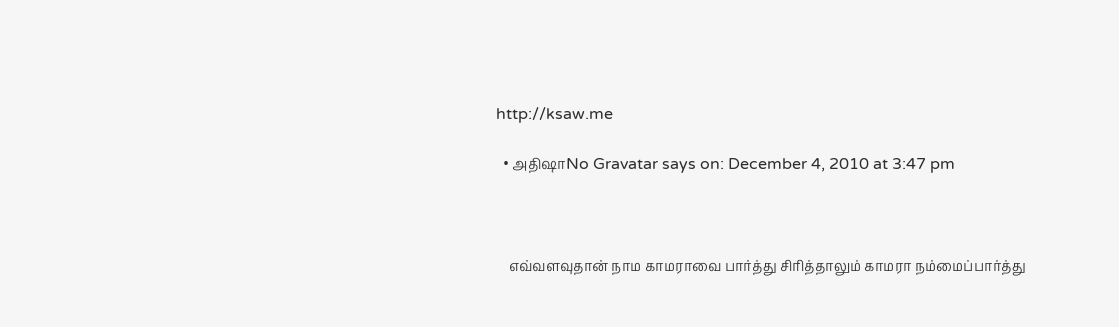http://ksaw.me

  • அதிஷாNo Gravatar says on: December 4, 2010 at 3:47 pm



    எவ்வளவுதான் நாம காமராவை பார்த்து சிரித்தாலும் காமரா நம்மைப்பார்த்து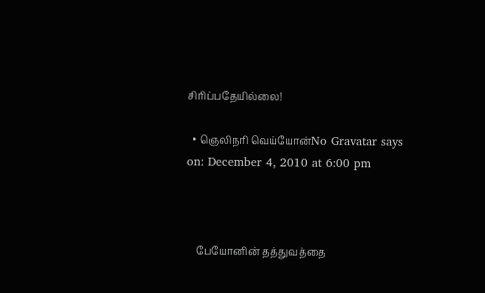சிரிப்பதேயில்லை!

  • ஞெலிநரி வெய்யோன்No Gravatar says on: December 4, 2010 at 6:00 pm



    பேயோனின் தத்துவத்தை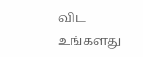விட உங்களது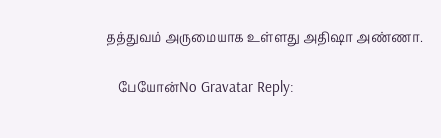தத்துவம் அருமையாக உள்ளது அதிஷா அண்ணா.

    பேயோன்No Gravatar Reply: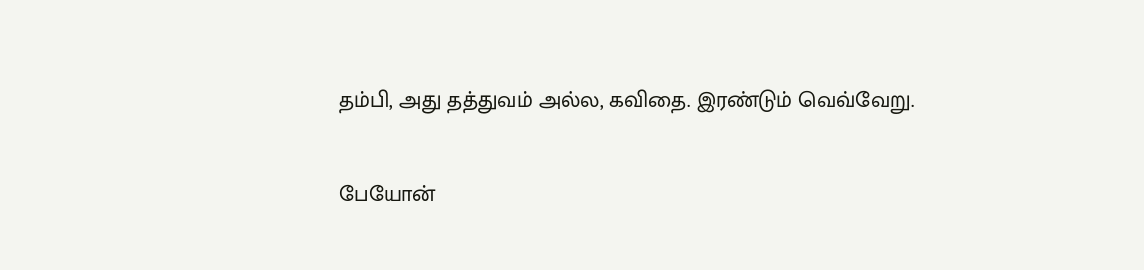தம்பி, அது தத்துவம் அல்ல, கவிதை. இரண்டும் வெவ்வேறு.

பேயோன்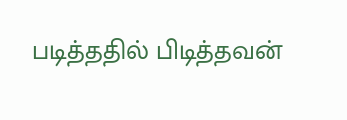படித்ததில் பிடித்தவன்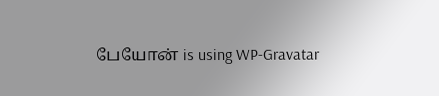பேயோன் is using WP-Gravatar